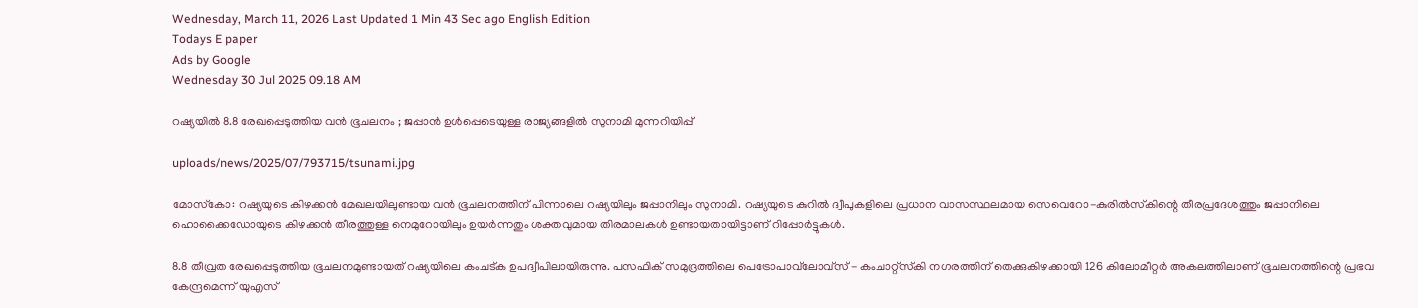Wednesday, March 11, 2026 Last Updated 1 Min 43 Sec ago English Edition
Todays E paper
Ads by Google
Wednesday 30 Jul 2025 09.18 AM

റഷ്യയില്‍ 8.8 രേഖപ്പെടുത്തിയ വന്‍ ഭൂചലനം ; ജപ്പാന്‍ ഉള്‍പ്പെടെയുള്ള രാജ്യങ്ങളില്‍ സുനാമി മുന്നറിയിപ്പ്

uploads/news/2025/07/793715/tsunami.jpg

മോസ്‌കോ: റഷ്യയുടെ കിഴക്കന്‍ മേഖലയിലുണ്ടായ വന്‍ ഭൂചലനത്തിന് പിന്നാലെ റഷ്യയിലും ജപ്പാനിലും സുനാമി. റഷ്യയുടെ കുറില്‍ ദ്വീപുകളിലെ പ്രധാന വാസസ്ഥലമായ സെവെറോ-കുരില്‍സ്‌കിന്റെ തീരപ്രദേശത്തും ജപ്പാനിലെ ഹൊക്കൈഡോയുടെ കിഴക്കന്‍ തീരത്തുള്ള നെമുറോയിലും ഉയര്‍ന്നതും ശക്തവുമായ തിരമാലകള്‍ ഉണ്ടായതായിട്ടാണ് റിപ്പോര്‍ട്ടുകള്‍.

8.8 തീവ്രത രേഖപ്പെടുത്തിയ ഭൂചലനമുണ്ടായത് റഷ്യയിലെ കംചട്ക ഉപദ്വീപിലായിരുന്നു. പസഫിക് സമുദ്രത്തിലെ പെട്രോപാവ്‌ലോവ്‌സ് - കംചാറ്റ്‌സ്‌കി നഗരത്തിന് തെക്കുകിഴക്കായി 126 കിലോമീറ്റര്‍ അകലത്തിലാണ് ഭൂചലനത്തിന്റെ പ്രഭവ കേന്ദ്രമെന്ന് യുഎസ്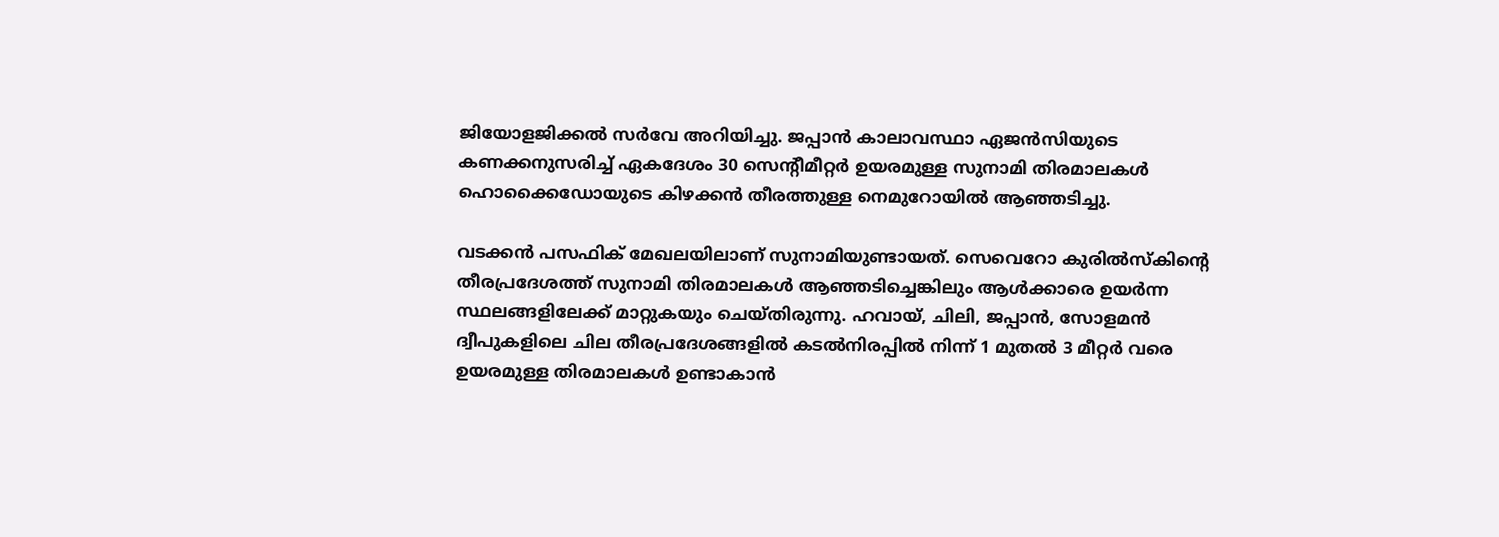ജിയോളജിക്കല്‍ സര്‍വേ അറിയിച്ചു. ജപ്പാന്‍ കാലാവസ്ഥാ ഏജന്‍സിയുടെ കണക്കനുസരിച്ച് ഏകദേശം 30 സെന്റീമീറ്റര്‍ ഉയരമുള്ള സുനാമി തിരമാലകള്‍ ഹൊക്കൈഡോയുടെ കിഴക്കന്‍ തീരത്തുള്ള നെമുറോയില്‍ ആഞ്ഞടിച്ചു.

വടക്കന്‍ പസഫിക് മേഖലയിലാണ് സുനാമിയുണ്ടായത്. സെവെറോ കുരില്‍സ്‌കിന്റെ തീരപ്രദേശത്ത് സുനാമി തിരമാലകള്‍ ആഞ്ഞടിച്ചെങ്കിലും ആള്‍ക്കാരെ ഉയര്‍ന്ന സ്ഥലങ്ങളിലേക്ക് മാറ്റുകയും ചെയ്തിരുന്നു. ഹവായ്, ചിലി, ജപ്പാന്‍, സോളമന്‍ ദ്വീപുകളിലെ ചില തീരപ്രദേശങ്ങളില്‍ കടല്‍നിരപ്പില്‍ നിന്ന് 1 മുതല്‍ 3 മീറ്റര്‍ വരെ ഉയരമുള്ള തിരമാലകള്‍ ഉണ്ടാകാന്‍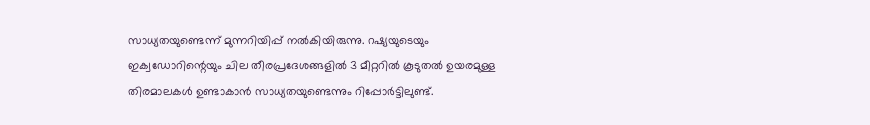സാധ്യതയുണ്ടെന്ന് മുന്നറിയിപ്പ് നല്‍കിയിരുന്നു. റഷ്യയുടെയും ഇക്വഡോറിന്റെയും ചില തീരപ്രദേശങ്ങളില്‍ 3 മീറ്ററില്‍ കൂടുതല്‍ ഉയരമുള്ള തിരമാലകള്‍ ഉണ്ടാകാന്‍ സാധ്യതയുണ്ടെന്നും റിപ്പോര്‍ട്ടിലുണ്ട്.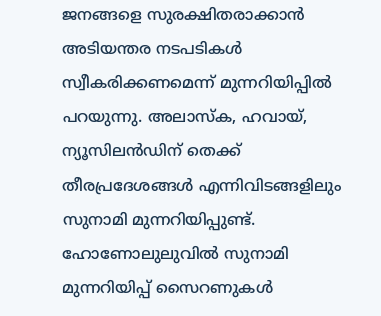ജനങ്ങളെ സുരക്ഷിതരാക്കാന്‍ അടിയന്തര നടപടികള്‍ സ്വീകരിക്കണമെന്ന് മുന്നറിയിപ്പില്‍ പറയുന്നു. അലാസ്‌ക, ഹവായ്, ന്യൂസിലന്‍ഡിന് തെക്ക് തീരപ്രദേശങ്ങള്‍ എന്നിവിടങ്ങളിലും സുനാമി മുന്നറിയിപ്പുണ്ട്. ഹോണോലുലുവില്‍ സുനാമി മുന്നറിയിപ്പ് സൈറണുകള്‍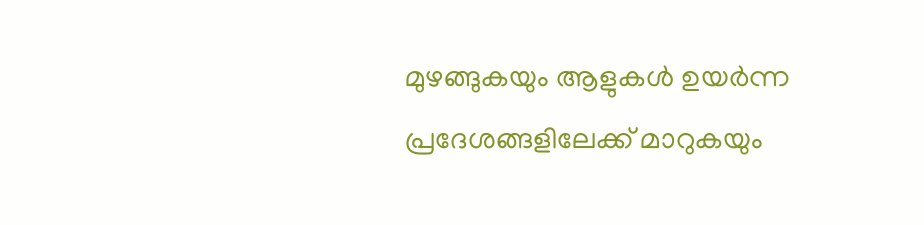മുഴങ്ങുകയും ആളുകള്‍ ഉയര്‍ന്ന പ്രദേശങ്ങളിലേക്ക് മാറുകയും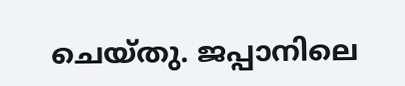ചെയ്തു. ജപ്പാനിലെ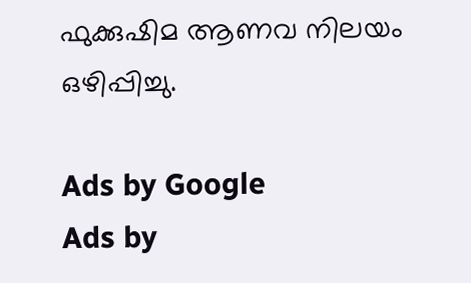ഫുക്കുഷിമ ആണവ നിലയം ഒഴിപ്പിച്ചു.

Ads by Google
Ads by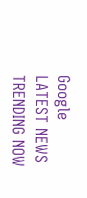Google
LATEST NEWS
TRENDING NOW